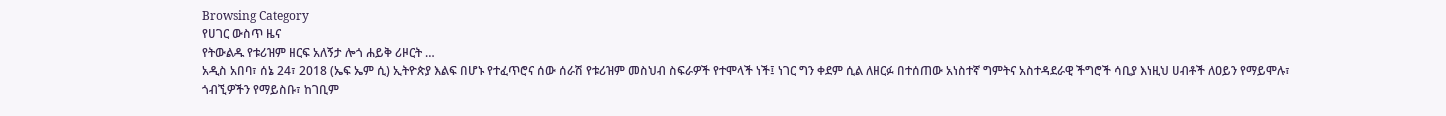Browsing Category
የሀገር ውስጥ ዜና
የትውልዱ የቱሪዝም ዘርፍ አለኝታ ሎጎ ሐይቅ ሪዞርት …
አዲስ አበባ፣ ሰኔ 24፣ 2018 (ኤፍ ኤም ሲ) ኢትዮጵያ እልፍ በሆኑ የተፈጥሮና ሰው ሰራሽ የቱሪዝም መስህብ ስፍራዎች የተሞላች ነች፤ ነገር ግን ቀደም ሲል ለዘርፉ በተሰጠው አነስተኛ ግምትና አስተዳደራዊ ችግሮች ሳቢያ እነዚህ ሀብቶች ለዐይን የማይሞሉ፣ ጎብኚዎችን የማይስቡ፣ ከገቢም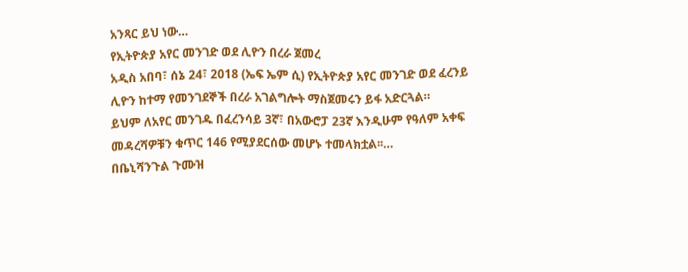አንጻር ይህ ነው…
የኢትዮጵያ አየር መንገድ ወደ ሊዮን በረራ ጀመረ
አዲስ አበባ፣ ሰኔ 24፣ 2018 (ኤፍ ኤም ሲ) የኢትዮጵያ አየር መንገድ ወደ ፈረንይ ሊዮን ከተማ የመንገደኞች በረራ አገልግሎት ማስጀመሩን ይፋ አድርጓል።
ይህም ለአየር መንገዱ በፈረንሳይ 3ኛ፣ በአውሮፓ 23ኛ እንዲሁም የዓለም አቀፍ መዳረሻዎቹን ቁጥር 146 የሚያደርሰው መሆኑ ተመላክቷል፡፡…
በቤኒሻንጉል ጉሙዝ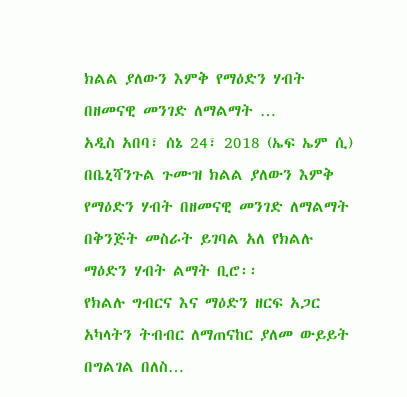ክልል ያለውን እምቅ የማዕድን ሃብት በዘመናዊ መንገድ ለማልማት …
አዲስ አበባ፣ ሰኔ 24፣ 2018 (ኤፍ ኤም ሲ) በቤኒሻንጉል ጉሙዝ ክልል ያለውን እምቅ የማዕድን ሃብት በዘመናዊ መንገድ ለማልማት በቅንጅት መስራት ይገባል አለ የክልሉ ማዕድን ሃብት ልማት ቢሮ፡፡
የክልሉ ግብርና እና ማዕድን ዘርፍ አጋር አካላትን ትብብር ለማጠናከር ያለመ ውይይት በግልገል በለስ…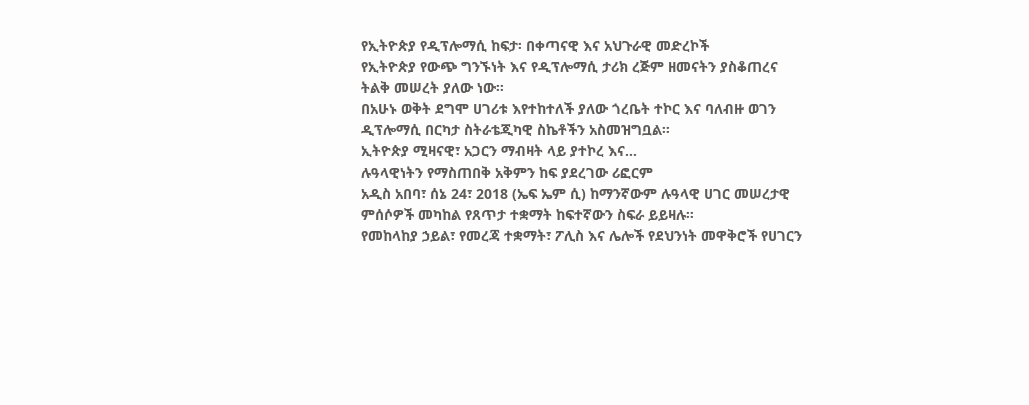የኢትዮጵያ የዲፕሎማሲ ከፍታ፡ በቀጣናዊ እና አህጉራዊ መድረኮች
የኢትዮጵያ የውጭ ግንኙነት እና የዲፕሎማሲ ታሪክ ረጅም ዘመናትን ያስቆጠረና ትልቅ መሠረት ያለው ነው፡፡
በአሁኑ ወቅት ደግሞ ሀገሪቱ እየተከተለች ያለው ጎረቤት ተኮር እና ባለብዙ ወገን ዲፕሎማሲ በርካታ ስትራቴጂካዊ ስኬቶችን አስመዝግቧል።
ኢትዮጵያ ሚዛናዊ፣ አጋርን ማብዛት ላይ ያተኮረ እና…
ሉዓላዊነትን የማስጠበቅ አቅምን ከፍ ያደረገው ሪፎርም
አዲስ አበባ፣ ሰኔ 24፣ 2018 (ኤፍ ኤም ሲ) ከማንኛውም ሉዓላዊ ሀገር መሠረታዊ ምሰሶዎች መካከል የጸጥታ ተቋማት ከፍተኛውን ስፍራ ይይዛሉ።
የመከላከያ ኃይል፣ የመረጃ ተቋማት፣ ፖሊስ እና ሌሎች የደህንነት መዋቅሮች የሀገርን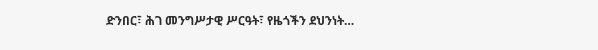ድንበር፣ ሕገ መንግሥታዊ ሥርዓት፣ የዜጎችን ደህንነት…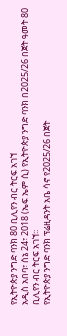የኢትዮጵያ ንግድ ባንክ 80 ቢሊየን ብር ትርፍ አገኘ
አዲስ አበባ፣ ሰኔ 24፣ 2018 (ኤፍ ኤም ሲ) የኢትዮጵያ ንግድ ባንክ በ2025/26 በጀት ዓመት 80 ቢሊየን ብር ትርፍ አገኘ፡፡
የኢትዮጵያ ንግድ ባንክ ፕሬዚዳንት አቤ ሳኖ የ2025/26 በጀት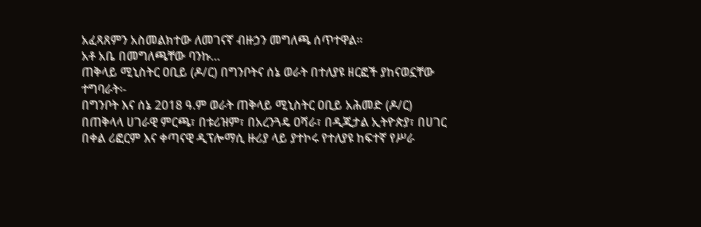አፈጻጸምን አስመልክተው ለመገናኛ ብዙኃን መግለጫ ሰጥተዋል፡፡
አቶ አቤ በመግለጫቸው ባንኩ…
ጠቅላይ ሚኒስትር ዐቢይ (ዶ/ር) በግንቦትና ሰኔ ወራት በተለያዩ ዘርፎች ያከናወኗቸው ተግባራት፡-
በግንቦት እና ሰኔ 2018 ዓ.ም ወራት ጠቅላይ ሚኒስትር ዐቢይ አሕመድ (ዶ/ር) በጠቅላላ ሀገራዊ ምርጫ፣ በቱሪዝም፣ በአረንጓዴ ዐሻራ፣ በዲጂታል ኢትዮጵያ፣ በሀገር በቀል ሪፎርም እና ቀጣናዊ ዲፕሎማሲ ዙሪያ ላይ ያተኮሩ የተለያዩ ከፍተኛ የሥራ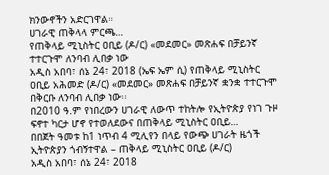ክንውኖችን አድርገዋል።
ሀገራዊ ጠቅላላ ምርጫ…
የጠቅላይ ሚኒስትር ዐቢይ (ዶ/ር) «መደመር» መጽሐፍ በቻይንኛ ተተርጉሞ ለንባብ ሊበቃ ነው
አዲስ አበባ፣ ሰኔ 24፣ 2018 (ኤፍ ኤም ሲ) የጠቅላይ ሚኒስትር ዐቢይ አሕመድ (ዶ/ር) «መደመር» መጽሐፍ በቻይንኛ ቋንቋ ተተርጉሞ በቅርቡ ለንባብ ሊበቃ ነው፡፡
በ2010 ዓ.ም የነበረውን ሀገራዊ ለውጥ ተከትሎ የኢትዮጵያ የነገ ጉዞ ፍኖተ ካርታ ሆኖ የተወለደውና በጠቅላይ ሚኒስትር ዐቢይ…
በበጀት ዓመቱ ከ1 ነጥብ 4 ሚሊየን በላይ የውጭ ሀገራት ዜጎች ኢትዮጵያን ጎብኝተዋል – ጠቅላይ ሚኒስትር ዐቢይ (ዶ/ር)
አዲስ አበባ፣ ሰኔ 24፣ 2018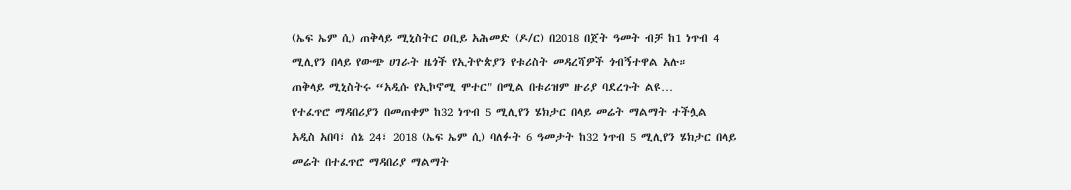(ኤፍ ኤም ሲ) ጠቅላይ ሚኒስትር ዐቢይ አሕመድ (ዶ/ር) በ2018 በጀት ዓመት ብቻ ከ1 ነጥብ 4 ሚሊየን በላይ የውጭ ሀገራት ዜጎች የኢትዮጵያን የቱሪስት መዳረሻዎች ጎብኝተዋል አሉ።
ጠቅላይ ሚኒስትሩ “አዲሱ የኢኮኖሚ ሞተር" በሚል በቱሪዝም ዙሪያ ባደረጉት ልዩ…
የተፈጥሮ ማዳበሪያን በመጠቀም ከ32 ነጥብ 5 ሚሊየን ሄክታር በላይ መሬት ማልማት ተችሏል
አዲስ አበባ፣ ሰኔ 24፣ 2018 (ኤፍ ኤም ሲ) ባለፉት 6 ዓመታት ከ32 ነጥብ 5 ሚሊየን ሄክታር በላይ መሬት በተፈጥሮ ማዳበሪያ ማልማት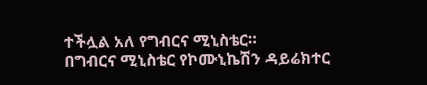ተችሏል አለ የግብርና ሚኒስቴር።
በግብርና ሚኒስቴር የኮሙኒኬሽን ዳይሬክተር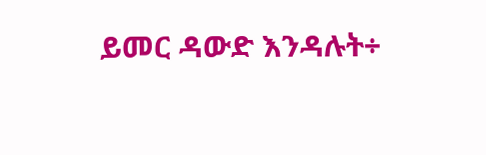ይመር ዳውድ እንዳሉት÷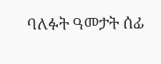ባለፉት ዓመታት ሰፊ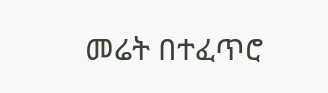መሬት በተፈጥሮ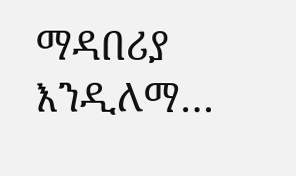ማዳበሪያ እንዲለማ…